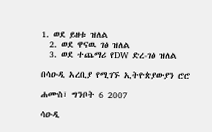1. ወደ ይዘቱ ዝለል
  2. ወደ ዋናዉ ገፅ ዝለል
  3. ወደ ተጨማሪ የDW ድረ-ገፅ ዝለል

በሳዑዲ አረቢያ የሚገኙ ኢትዮጵያውያን ሮሮ

ሐሙስ፣ ግንቦት 6 2007

ሳዑዲ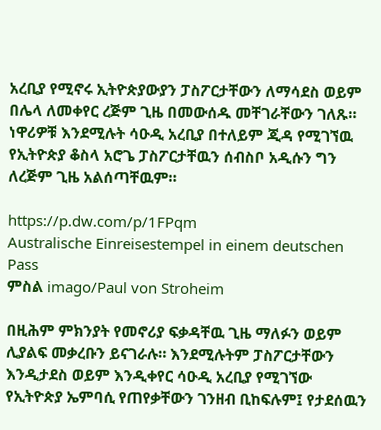አረቢያ የሚኖሩ ኢትዮጵያውያን ፓስፖርታቸውን ለማሳደስ ወይም በሌላ ለመቀየር ረጅም ጊዜ በመውሰዱ መቸገራቸውን ገለጹ። ነዋሪዎቹ እንደሚሉት ሳዑዲ አረቢያ በተለይም ጂዳ የሚገኘዉ የኢትዮጵያ ቆስላ አሮጌ ፓስፖርታቸዉን ሰብስቦ አዲሱን ግን ለረጅም ጊዜ አልሰጣቸዉም።

https://p.dw.com/p/1FPqm
Australische Einreisestempel in einem deutschen Pass
ምስል imago/Paul von Stroheim

በዚሕም ምክንያት የመኖሪያ ፍቃዳቸዉ ጊዜ ማለፉን ወይም ሊያልፍ መቃረቡን ይናገራሉ። እንደሚሉትም ፓስፖርታቸውን እንዲታደስ ወይም እንዲቀየር ሳዑዲ አረቢያ የሚገኘው የኢትዮጵያ ኤምባሲ የጠየቃቸውን ገንዘብ ቢከፍሉም፤ የታደሰዉን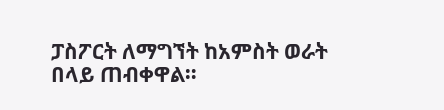ፓስፖርት ለማግኘት ከአምስት ወራት በላይ ጠብቀዋል።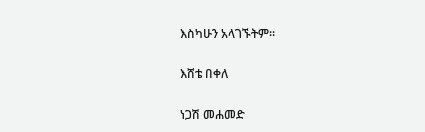እስካሁን አላገኙትም።

እሸቴ በቀለ

ነጋሽ መሐመድ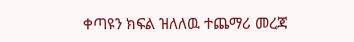ቀጣዩን ክፍል ዝለለዉ ተጨማሪ መረጃ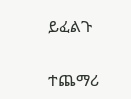ይፈልጉ

ተጨማሪ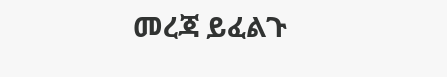መረጃ ይፈልጉ